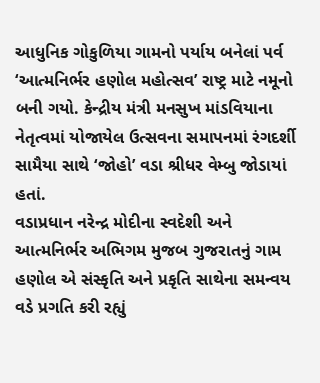આધુનિક ગોકુળિયા ગામનો પર્યાય બનેલાં પર્વ ‘આત્મનિર્ભર હણોલ મહોત્સવ’ રાષ્ટ્ર માટે નમૂનો બની ગયો. કેન્દ્રીય મંત્રી મનસુખ માંડવિયાના નેતૃત્વમાં યોજાયેલ ઉત્સવના સમાપનમાં રંગદર્શી સામૈયા સાથે ‘જોહો’ વડા શ્રીધર વેમ્બુ જોડાયાં હતાં.
વડાપ્રધાન નરેન્દ્ર મોદીના સ્વદેશી અને આત્મનિર્ભર અભિગમ મુજબ ગુજરાતનું ગામ હણોલ એ સંસ્કૃતિ અને પ્રકૃતિ સાથેના સમન્વય વડે પ્રગતિ કરી રહ્યું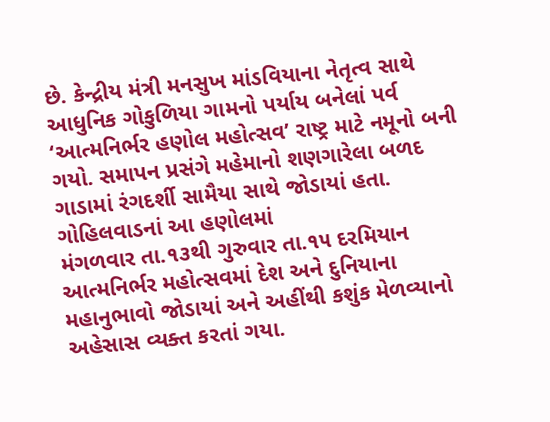છે. કેન્દ્રીય મંત્રી મનસુખ માંડવિયાના નેતૃત્વ સાથે આધુનિક ગોકુળિયા ગામનો પર્યાય બનેલાં પર્વ ‘આત્મનિર્ભર હણોલ મહોત્સવ’ રાષ્ટ્ર માટે નમૂનો બની ગયો. સમાપન પ્રસંગે મહેમાનો શણગારેલા બળદ ગાડામાં રંગદર્શી સામૈયા સાથે જોડાયાં હતા.
ગોહિલવાડનાં આ હણોલમાં
મંગળવાર તા.૧૩થી ગુરુવાર તા.૧૫ દરમિયાન આત્મનિર્ભર મહોત્સવમાં દેશ અને દુનિયાના મહાનુભાવો જોડાયાં અને અહીંથી કશુંક મેળવ્યાનો અહેસાસ વ્યક્ત કરતાં ગયા.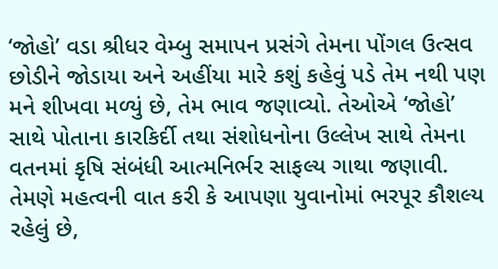‘જોહો’ વડા શ્રીધર વેમ્બુ સમાપન પ્રસંગે તેમના પોંગલ ઉત્સવ છોડીને જોડાયા અને અહીંયા મારે કશું કહેવું પડે તેમ નથી પણ મને શીખવા મળ્યું છે, તેમ ભાવ જણાવ્યો. તેઓએ ‘જોહો’ સાથે પોતાના કારકિર્દી તથા સંશોધનોના ઉલ્લેખ સાથે તેમના વતનમાં કૃષિ સંબંધી આત્મનિર્ભર સાફલ્ય ગાથા જણાવી. તેમણે મહત્વની વાત કરી કે આપણા યુવાનોમાં ભરપૂર કૌશલ્ય રહેલું છે,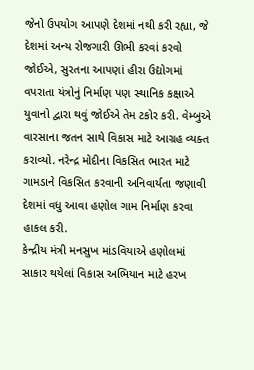જેનો ઉપયોગ આપણે દેશમાં નથી કરી રહ્યા, જે દેશમાં અન્ય રોજગારી ઊભી કરવાં કરવો જોઈએ, સુરતના આપણાં હીરા ઉદ્યોગમાં વપરાતા યંત્રોનું નિર્માણ પણ સ્થાનિક કક્ષાએ યુવાનો દ્વારા થવું જોઈએ તેમ ટકોર કરી. વેમ્બુએ વારસાના જતન સાથે વિકાસ માટે આગ્રહ વ્યક્ત કરાવ્યો. નરેન્દ્ર મોદીના વિકસિત ભારત માટે ગામડાને વિકસિત કરવાની અનિવાર્યતા જણાવી દેશમાં વધુ આવા હણોલ ગામ નિર્માણ કરવા હાકલ કરી.
કેન્દ્રીય મંત્રી મનસુખ માંડવિયાએ હણોલમાં સાકાર થયેલાં વિકાસ અભિયાન માટે હરખ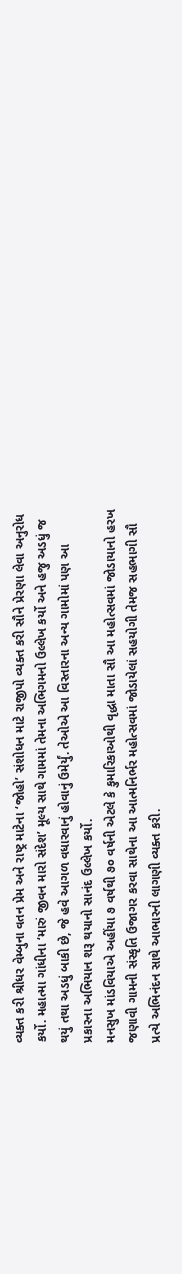વ્યક્ત કરી શ્રીધર વેમ્બુના વતન પ્રેમ અને રાષ્ટ્ર માટેના ‘જોહો’ સંશોધન માટે રાજીપો વ્યક્ત કરી સૌને પ્રેરણા લેવા અનુરોધ કર્યો. મહાત્મા ગાંધીના ‘મારું જીવન મારો સંદેશ’ મૂલ્ય સાથે ગામમાં તેમના અભિગમનો ઉલ્લેખ કર્યો અને હજુ અડધું જ થયું તથા અડધું બાકી છે, જે હવે આગળ વધારવાનું હોવાનું ઉમેર્યું. તેઓએ આ વિસ્તારના અન્ય ગામોમાં પણ આ પ્રકારના અભિયાન શરૂ થયાનો સાનંદ ઉલ્લેખ કર્યો.
મનસુખ માંડવિયાએ અહીંયા ૭ વર્ષથી ૭૦ વર્ષની એટલે કે કુમારિકાઓથી વૃદ્ધા માતા સૌ આ મહોત્સવમાં જોડાયાનો હરખ જણાવી ગામની સંસ્કૃતિ ઉજાગર કરવા સાથેના આ આત્મનિર્ભર મહોત્સવમાં જોડાયેલાં સહયોગી તેમજ સહભાગી સૌ પ્રત્યે અભિનંદન સાથે આભારની લાગણી વ્યક્ત કરી.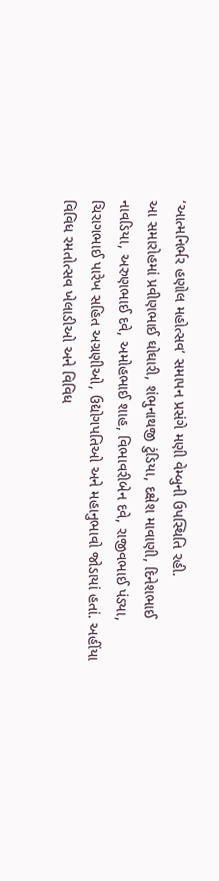‘આત્મનિર્ભર હણોલ મહોત્સવ’ સમાપન પ્રસંગે મણી વેમ્બુની ઉપસ્થિતિ રહી.
આ સમારોહમાં પ્રવીણભાઈ ઘોઘારી, શંભુનાથજી ટુંડિયા, દક્ષેશ માવાણી, દિનેશભાઈ નાવડિયા, અરુણભાઈ દવે, અમોહભાઈ શાહ, વિભાવરીબેન દવે, રાજીવભાઈ પંડ્યા, ચિરાગભાઈ પારેખ સહિત અગ્રણીઓ, ઉદ્યોગપતિઓ અને મહાનુભાવો જોડાયાં હતાં. અહીંયા વિવિધ રમતોત્સવ ખેલાડીઓ અને વિવિધ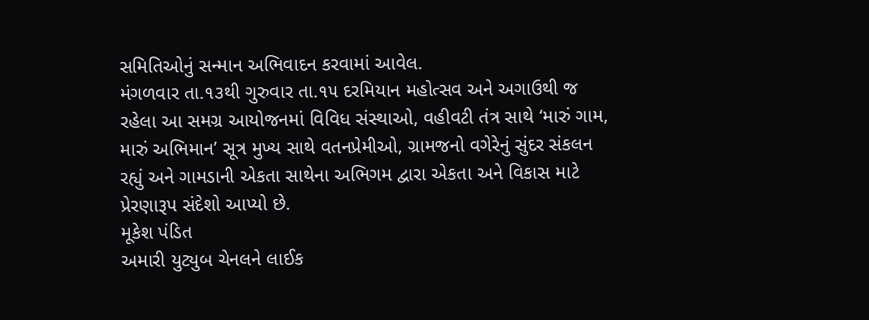સમિતિઓનું સન્માન અભિવાદન કરવામાં આવેલ.
મંગળવાર તા.૧૩થી ગુરુવાર તા.૧૫ દરમિયાન મહોત્સવ અને અગાઉથી જ રહેલા આ સમગ્ર આયોજનમાં વિવિધ સંસ્થાઓ, વહીવટી તંત્ર સાથે ‘મારું ગામ, મારું અભિમાન’ સૂત્ર મુખ્ય સાથે વતનપ્રેમીઓ, ગ્રામજનો વગેરેનું સુંદર સંકલન રહ્યું અને ગામડાની એકતા સાથેના અભિગમ દ્વારા એકતા અને વિકાસ માટે પ્રેરણારૂપ સંદેશો આપ્યો છે.
મૂકેશ પંડિત
અમારી યુટ્યુબ ચેનલને લાઈક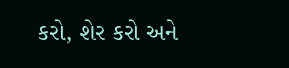કરો, શેર કરો અને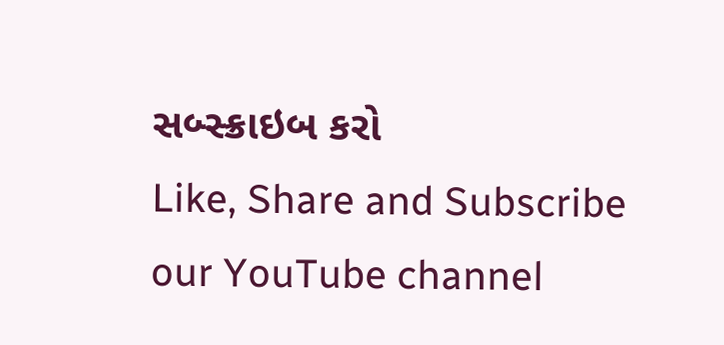સબ્સ્ક્રાઇબ કરો
Like, Share and Subscribe our YouTube channel